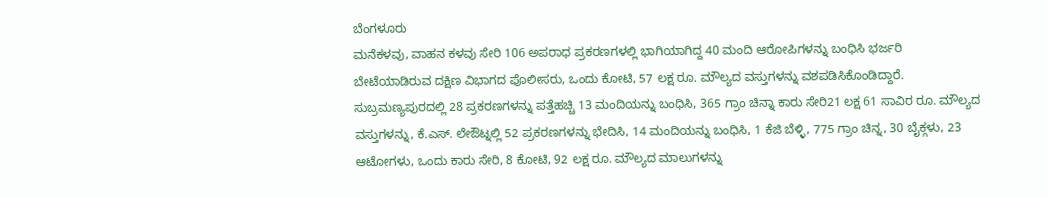ಬೆಂಗಳೂರು
ಮನೆಕಳವು, ವಾಹನ ಕಳವು ಸೇರಿ 106 ಅಪರಾಧ ಪ್ರಕರಣಗಳಲ್ಲಿ ಭಾಗಿಯಾಗಿದ್ದ 40 ಮಂದಿ ಆರೋಪಿಗಳನ್ನು ಬಂಧಿಸಿ ಭರ್ಜರಿ ಬೇಟೆಯಾಡಿರುವ ದಕ್ಷಿಣ ವಿಭಾಗದ ಪೊಲೀಸರು, ಒಂದು ಕೋಟಿ, 57 ಲಕ್ಷ ರೂ. ಮೌಲ್ಯದ ವಸ್ತುಗಳನ್ನು ವಶಪಡಿಸಿಕೊಂಡಿದ್ದಾರೆ.
ಸುಬ್ರಮಣ್ಯಪುರದಲ್ಲಿ 28 ಪ್ರಕರಣಗಳನ್ನು ಪತ್ತೆಹಚ್ಚಿ 13 ಮಂದಿಯನ್ನು ಬಂಧಿಸಿ, 365 ಗ್ರಾಂ ಚಿನ್ನಾ ಕಾರು ಸೇರಿ21 ಲಕ್ಷ 61 ಸಾವಿರ ರೂ. ಮೌಲ್ಯದ ವಸ್ತುಗಳನ್ನು, ಕೆ.ಎಸ್. ಲೇಔಟ್ನಲ್ಲಿ 52 ಪ್ರಕರಣಗಳನ್ನು ಭೇದಿಸಿ, 14 ಮಂದಿಯನ್ನು ಬಂಧಿಸಿ, 1 ಕೆಜಿ ಬೆಳ್ಳಿ, 775 ಗ್ರಾಂ ಚಿನ್ನ, 30 ಬೈಕ್ಗಳು, 23 ಆಟೋಗಳು, ಒಂದು ಕಾರು ಸೇರಿ, 8 ಕೋಟಿ, 92 ಲಕ್ಷ ರೂ. ಮೌಲ್ಯದ ಮಾಲುಗಳನ್ನು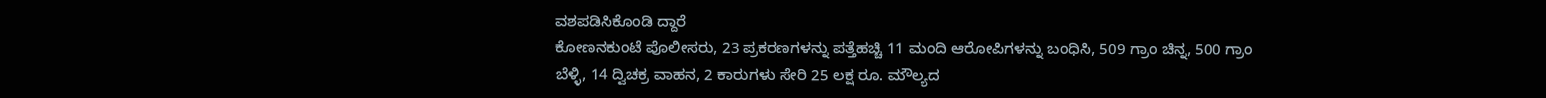ವಶಪಡಿಸಿಕೊಂಡಿ ದ್ದಾರೆ
ಕೋಣನಕುಂಟೆ ಪೊಲೀಸರು, 23 ಪ್ರಕರಣಗಳನ್ನು ಪತ್ತೆಹಚ್ಚಿ 11 ಮಂದಿ ಆರೋಪಿಗಳನ್ನು ಬಂಧಿಸಿ, 509 ಗ್ರಾಂ ಚಿನ್ನ, 500 ಗ್ರಾಂ ಬೆಳ್ಳಿ, 14 ದ್ವಿಚಕ್ರ ವಾಹನ, 2 ಕಾರುಗಳು ಸೇರಿ 25 ಲಕ್ಷ ರೂ. ಮೌಲ್ಯದ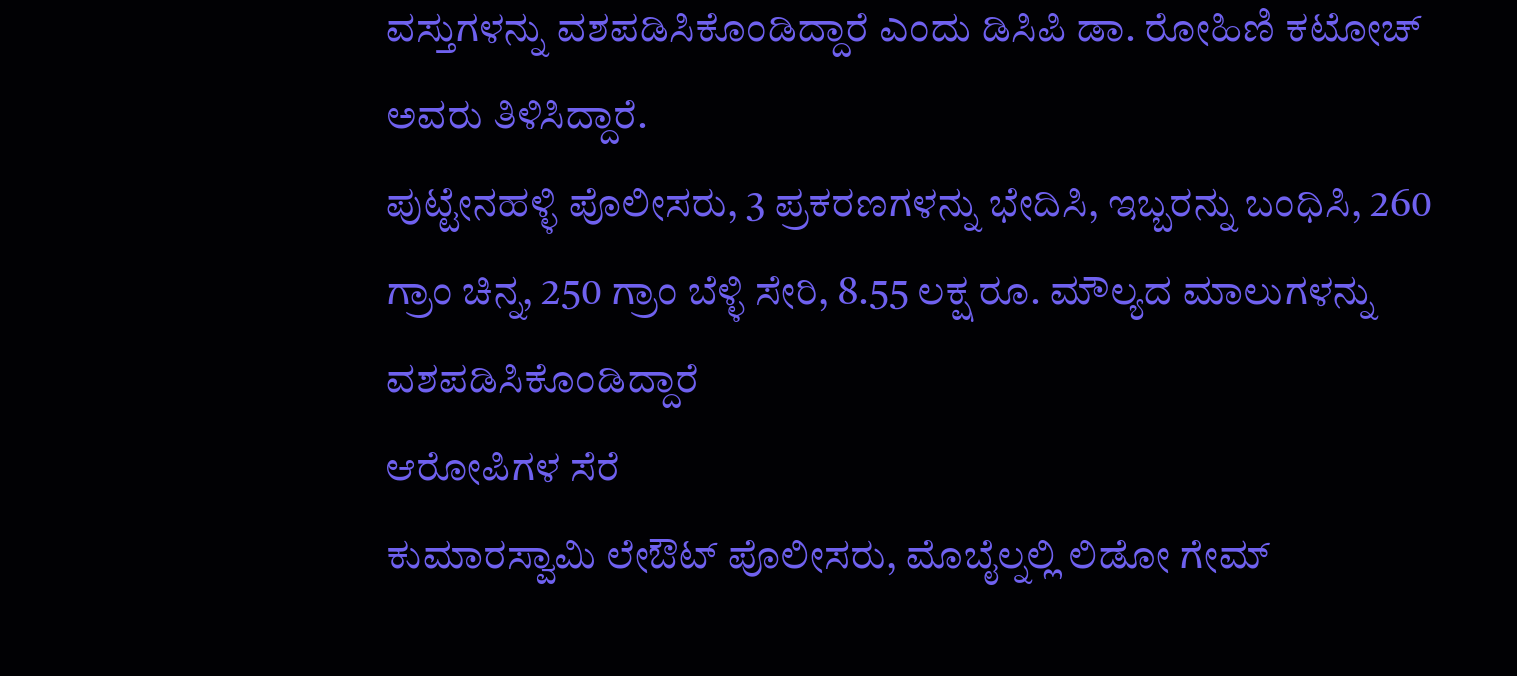ವಸ್ತುಗಳನ್ನು ವಶಪಡಿಸಿಕೊಂಡಿದ್ದಾರೆ ಎಂದು ಡಿಸಿಪಿ ಡಾ. ರೋಹಿಣಿ ಕಟೋಚ್ ಅವರು ತಿಳಿಸಿದ್ದಾರೆ.
ಪುಟ್ಟೇನಹಳ್ಳಿ ಪೊಲೀಸರು, 3 ಪ್ರಕರಣಗಳನ್ನು ಭೇದಿಸಿ, ಇಬ್ಬರನ್ನು ಬಂಧಿಸಿ, 260 ಗ್ರಾಂ ಚಿನ್ನ, 250 ಗ್ರಾಂ ಬೆಳ್ಳಿ ಸೇರಿ, 8.55 ಲಕ್ಷ ರೂ. ಮೌಲ್ಯದ ಮಾಲುಗಳನ್ನು ವಶಪಡಿಸಿಕೊಂಡಿದ್ದಾರೆ
ಆರೋಪಿಗಳ ಸೆರೆ
ಕುಮಾರಸ್ವಾಮಿ ಲೇಔಟ್ ಪೊಲೀಸರು, ಮೊಬೈಲ್ನಲ್ಲಿ ಲಿಡೋ ಗೇಮ್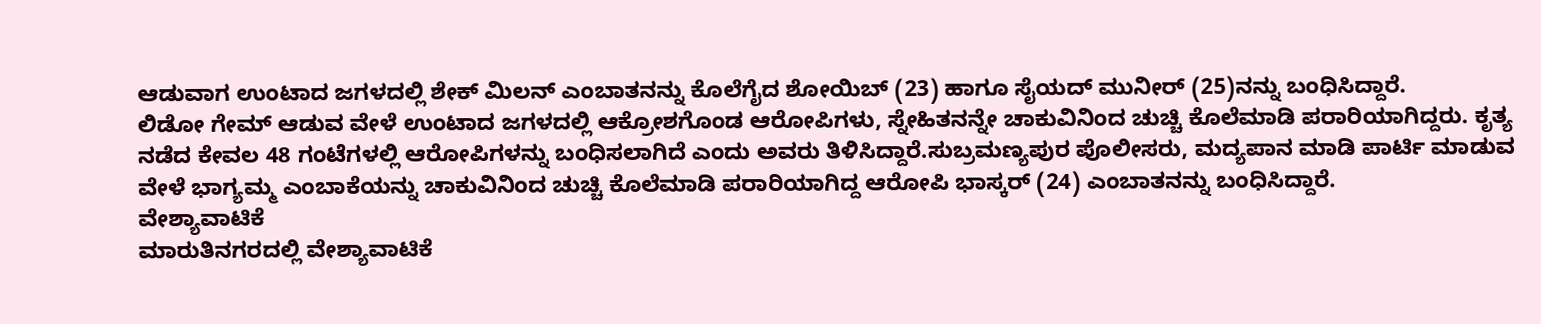ಆಡುವಾಗ ಉಂಟಾದ ಜಗಳದಲ್ಲಿ ಶೇಕ್ ಮಿಲನ್ ಎಂಬಾತನನ್ನು ಕೊಲೆಗೈದ ಶೋಯಿಬ್ (23) ಹಾಗೂ ಸೈಯದ್ ಮುನೀರ್ (25)ನನ್ನು ಬಂಧಿಸಿದ್ದಾರೆ.
ಲಿಡೋ ಗೇಮ್ ಆಡುವ ವೇಳೆ ಉಂಟಾದ ಜಗಳದಲ್ಲಿ ಆಕ್ರೋಶಗೊಂಡ ಆರೋಪಿಗಳು, ಸ್ನೇಹಿತನನ್ನೇ ಚಾಕುವಿನಿಂದ ಚುಚ್ಚಿ ಕೊಲೆಮಾಡಿ ಪರಾರಿಯಾಗಿದ್ದರು. ಕೃತ್ಯ ನಡೆದ ಕೇವಲ 48 ಗಂಟೆಗಳಲ್ಲಿ ಆರೋಪಿಗಳನ್ನು ಬಂಧಿಸಲಾಗಿದೆ ಎಂದು ಅವರು ತಿಳಿಸಿದ್ದಾರೆ.ಸುಬ್ರಮಣ್ಯಪುರ ಪೊಲೀಸರು, ಮದ್ಯಪಾನ ಮಾಡಿ ಪಾರ್ಟಿ ಮಾಡುವ ವೇಳೆ ಭಾಗ್ಯಮ್ಮ ಎಂಬಾಕೆಯನ್ನು ಚಾಕುವಿನಿಂದ ಚುಚ್ಚಿ ಕೊಲೆಮಾಡಿ ಪರಾರಿಯಾಗಿದ್ದ ಆರೋಪಿ ಭಾಸ್ಕರ್ (24) ಎಂಬಾತನನ್ನು ಬಂಧಿಸಿದ್ದಾರೆ.
ವೇಶ್ಯಾವಾಟಿಕೆ
ಮಾರುತಿನಗರದಲ್ಲಿ ವೇಶ್ಯಾವಾಟಿಕೆ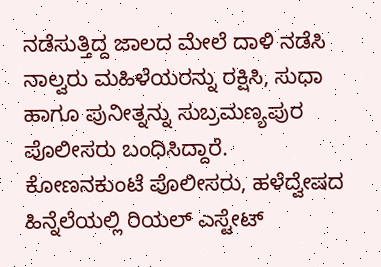ನಡೆಸುತ್ತಿದ್ದ ಜಾಲದ ಮೇಲೆ ದಾಳಿ ನಡೆಸಿ ನಾಲ್ವರು ಮಹಿಳೆಯರನ್ನು ರಕ್ಷಿಸಿ, ಸುಧಾ ಹಾಗೂ ಪುನೀತ್ನನ್ನು ಸುಬ್ರಮಣ್ಯಪುರ ಪೊಲೀಸರು ಬಂಧಿಸಿದ್ದಾರೆ.
ಕೋಣನಕುಂಟೆ ಪೊಲೀಸರು, ಹಳೆದ್ವೇಷದ ಹಿನ್ನೆಲೆಯಲ್ಲಿ ರಿಯಲ್ ಎಸ್ಟೇಟ್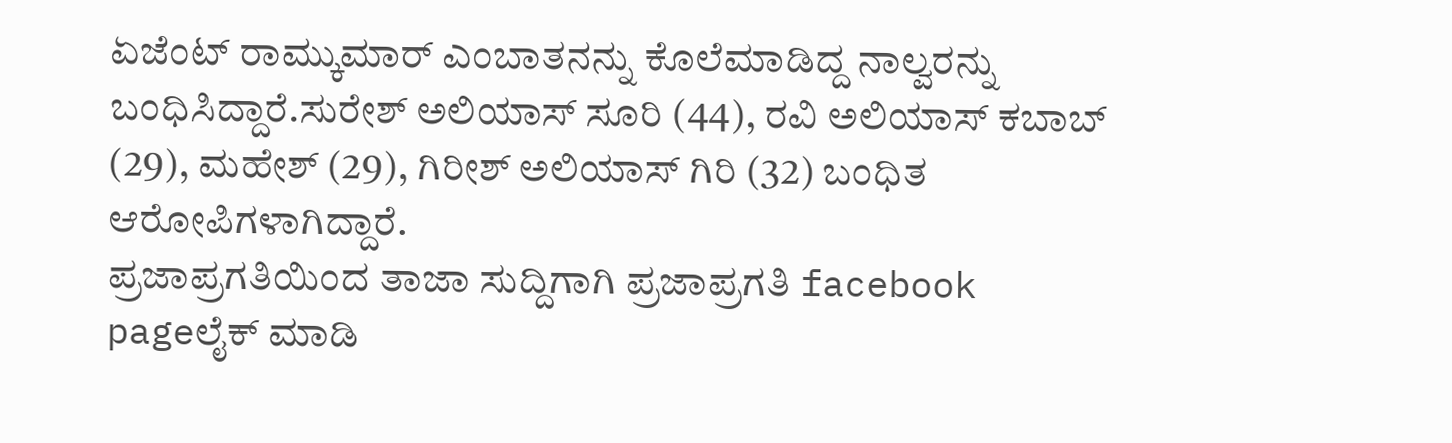ಏಜೆಂಟ್ ರಾಮ್ಕುಮಾರ್ ಎಂಬಾತನನ್ನು ಕೊಲೆಮಾಡಿದ್ದ ನಾಲ್ವರನ್ನು ಬಂಧಿಸಿದ್ದಾರೆ.ಸುರೇಶ್ ಅಲಿಯಾಸ್ ಸೂರಿ (44), ರವಿ ಅಲಿಯಾಸ್ ಕಬಾಬ್ (29), ಮಹೇಶ್ (29), ಗಿರೀಶ್ ಅಲಿಯಾಸ್ ಗಿರಿ (32) ಬಂಧಿತ ಆರೋಪಿಗಳಾಗಿದ್ದಾರೆ.
ಪ್ರಜಾಪ್ರಗತಿಯಿಂದ ತಾಜಾ ಸುದ್ದಿಗಾಗಿ ಪ್ರಜಾಪ್ರಗತಿ facebook pageಲೈಕ್ ಮಾಡಿ